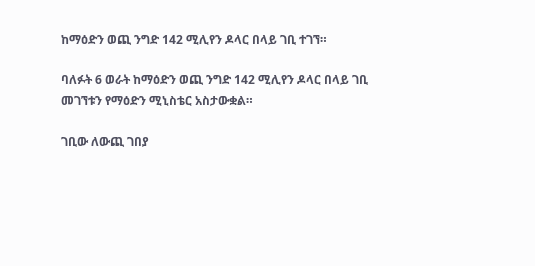ከማዕድን ወጪ ንግድ 142 ሚሊየን ዶላር በላይ ገቢ ተገኘ።

ባለፉት 6 ወራት ከማዕድን ወጪ ንግድ 142 ሚሊየን ዶላር በላይ ገቢ መገኘቱን የማዕድን ሚኒስቴር አስታውቋል።

ገቢው ለውጪ ገበያ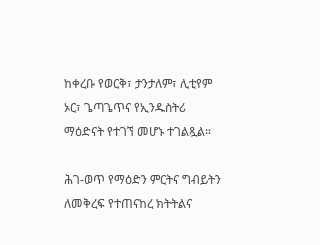ከቀረቡ የወርቅ፣ ታንታለም፣ ሊቲየም ኦር፣ ጌጣጌጥና የኢንዱስትሪ ማዕድናት የተገኘ መሆኑ ተገልጿል።

ሕገ-ወጥ የማዕድን ምርትና ግብይትን ለመቅረፍ የተጠናከረ ክትትልና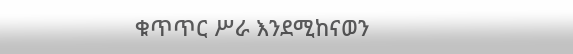ቁጥጥር ሥራ እንደሚከናወን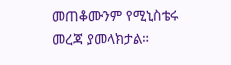መጠቆሙንም የሚኒስቴሩ መረጃ ያመላክታል።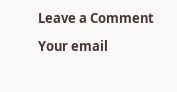Leave a Comment

Your email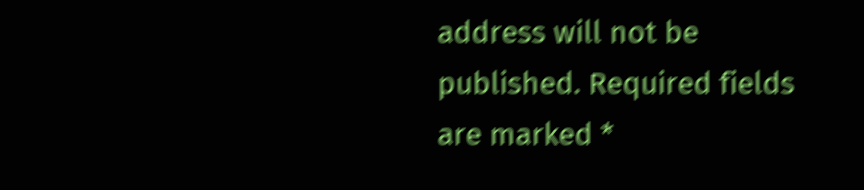address will not be published. Required fields are marked *